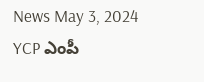News May 3, 2024
YCP ఎంపీ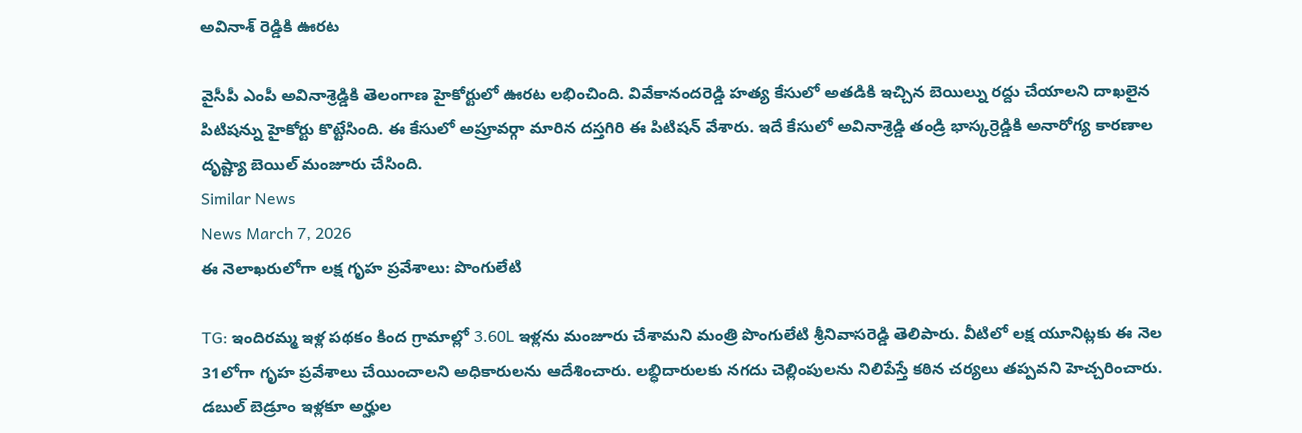అవినాశ్ రెడ్డికి ఊరట

వైసీపీ ఎంపీ అవినాశ్రెడ్డికి తెలంగాణ హైకోర్టులో ఊరట లభించింది. వివేకానందరెడ్డి హత్య కేసులో అతడికి ఇచ్చిన బెయిల్ను రద్దు చేయాలని దాఖలైన పిటిషన్ను హైకోర్టు కొట్టేసింది. ఈ కేసులో అప్రూవర్గా మారిన దస్తగిరి ఈ పిటిషన్ వేశారు. ఇదే కేసులో అవినాశ్రెడ్డి తండ్రి భాస్కర్రెడ్డికి అనారోగ్య కారణాల దృష్ట్యా బెయిల్ మంజూరు చేసింది.
Similar News
News March 7, 2026
ఈ నెలాఖరులోగా లక్ష గృహ ప్రవేశాలు: పొంగులేటి

TG: ఇందిరమ్మ ఇళ్ల పథకం కింద గ్రామాల్లో 3.60L ఇళ్లను మంజూరు చేశామని మంత్రి పొంగులేటి శ్రీనివాసరెడ్డి తెలిపారు. వీటిలో లక్ష యూనిట్లకు ఈ నెల 31లోగా గృహ ప్రవేశాలు చేయించాలని అధికారులను ఆదేశించారు. లబ్ధిదారులకు నగదు చెల్లింపులను నిలిపేస్తే కఠిన చర్యలు తప్పవని హెచ్చరించారు. డబుల్ బెడ్రూం ఇళ్లకూ అర్హుల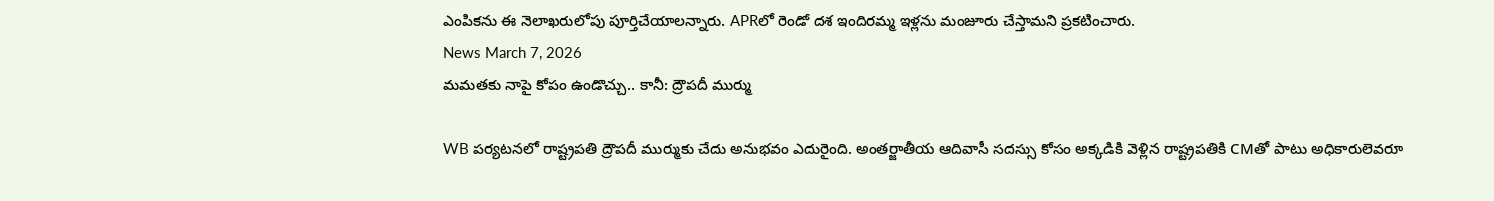ఎంపికను ఈ నెలాఖరులోపు పూర్తిచేయాలన్నారు. APRలో రెండో దశ ఇందిరమ్మ ఇళ్లను మంజూరు చేస్తామని ప్రకటించారు.
News March 7, 2026
మమతకు నాపై కోపం ఉండొచ్చు.. కానీ: ద్రౌపదీ ముర్ము

WB పర్యటనలో రాష్ట్రపతి ద్రౌపదీ ముర్ముకు చేదు అనుభవం ఎదురైంది. అంతర్జాతీయ ఆదివాసీ సదస్సు కోసం అక్కడికి వెళ్లిన రాష్ట్రపతికి CMతో పాటు అధికారులెవరూ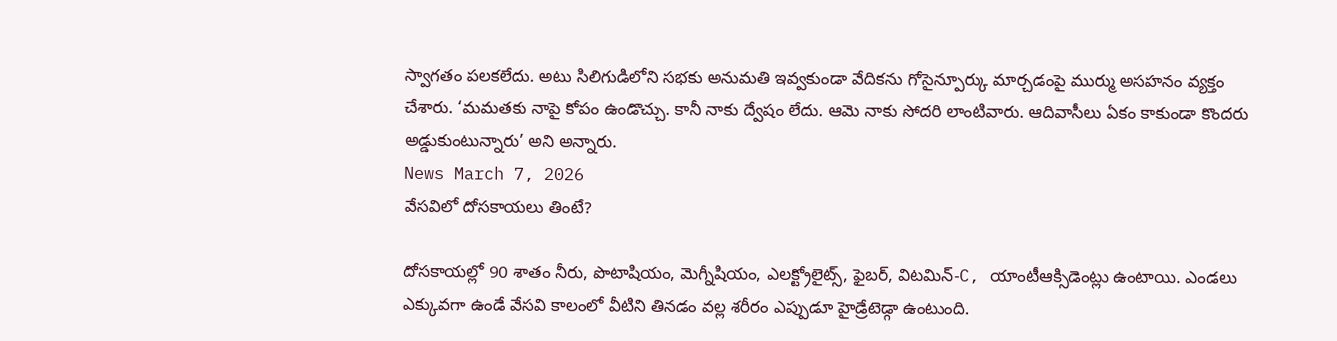స్వాగతం పలకలేదు. అటు సిలిగుడిలోని సభకు అనుమతి ఇవ్వకుండా వేదికను గోసైన్పూర్కు మార్చడంపై ముర్ము అసహనం వ్యక్తం చేశారు. ‘మమతకు నాపై కోపం ఉండొచ్చు. కానీ నాకు ద్వేషం లేదు. ఆమె నాకు సోదరి లాంటివారు. ఆదివాసీలు ఏకం కాకుండా కొందరు అడ్డుకుంటున్నారు’ అని అన్నారు.
News March 7, 2026
వేసవిలో దోసకాయలు తింటే?

దోసకాయల్లో 90 శాతం నీరు, పొటాషియం, మెగ్నీషియం, ఎలక్ట్రోలైట్స్, ఫైబర్, విటమిన్-C, యాంటీఆక్సిడెంట్లు ఉంటాయి. ఎండలు ఎక్కువగా ఉండే వేసవి కాలంలో వీటిని తినడం వల్ల శరీరం ఎప్పుడూ హైడ్రేటెడ్గా ఉంటుంది.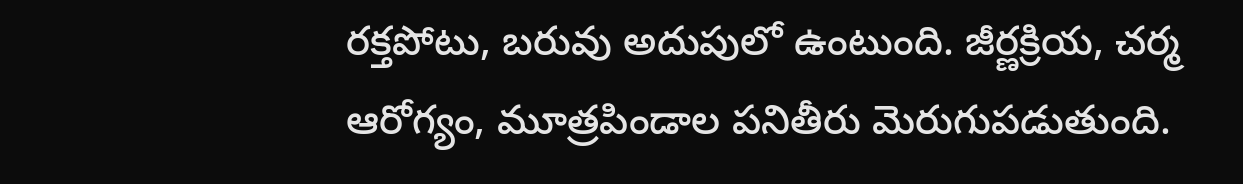రక్తపోటు, బరువు అదుపులో ఉంటుంది. జీర్ణక్రియ, చర్మ ఆరోగ్యం, మూత్రపిండాల పనితీరు మెరుగుపడుతుంది.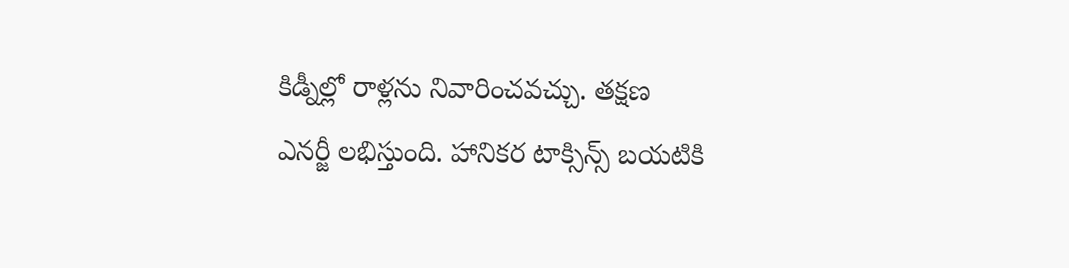కిడ్నీల్లో రాళ్లను నివారించవచ్చు. తక్షణ ఎనర్జీ లభిస్తుంది. హానికర టాక్సిన్స్ బయటికి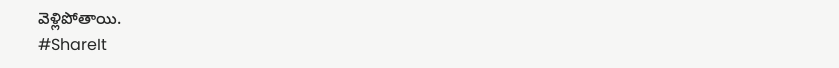వెళ్లిపోతాయి.
#ShareIt